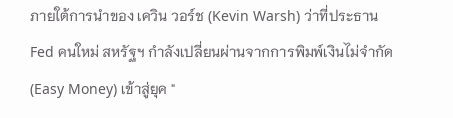ภายใต้การนำของ เควิน วอร์ช (Kevin Warsh) ว่าที่ประธาน Fed คนใหม่ สหรัฐฯ กำลังเปลี่ยนผ่านจากการพิมพ์เงินไม่จำกัด (Easy Money) เข้าสู่ยุค "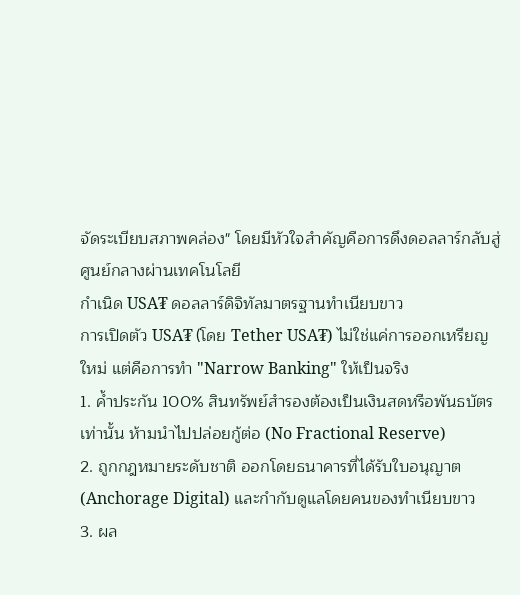จัดระเบียบสภาพคล่อง" โดยมีหัวใจสำคัญคือการดึงดอลลาร์กลับสู่ศูนย์กลางผ่านเทคโนโลยี
กำเนิด USA₮ ดอลลาร์ดิจิทัลมาตรฐานทำเนียบขาว
การเปิดตัว USA₮ (โดย Tether USA₮) ไม่ใช่แค่การออกเหรียญใหม่ แต่คือการทำ "Narrow Banking" ให้เป็นจริง
1. ค้ำประกัน 100% สินทรัพย์สำรองต้องเป็นเงินสดหรือพันธบัตรเท่านั้น ห้ามนำไปปล่อยกู้ต่อ (No Fractional Reserve)
2. ถูกกฎหมายระดับชาติ ออกโดยธนาคารที่ได้รับใบอนุญาต (Anchorage Digital) และกำกับดูแลโดยคนของทำเนียบขาว
3. ผล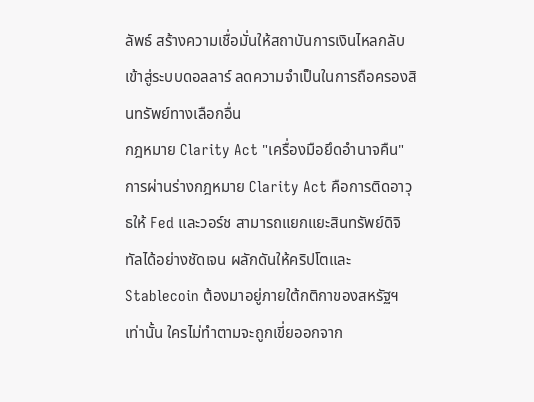ลัพธ์ สร้างความเชื่อมั่นให้สถาบันการเงินไหลกลับเข้าสู่ระบบดอลลาร์ ลดความจำเป็นในการถือครองสินทรัพย์ทางเลือกอื่น
กฎหมาย Clarity Act "เครื่องมือยึดอำนาจคืน"
การผ่านร่างกฎหมาย Clarity Act คือการติดอาวุธให้ Fed และวอร์ช สามารถแยกแยะสินทรัพย์ดิจิทัลได้อย่างชัดเจน ผลักดันให้คริปโตและ Stablecoin ต้องมาอยู่ภายใต้กติกาของสหรัฐฯ เท่านั้น ใครไม่ทำตามจะถูกเขี่ยออกจาก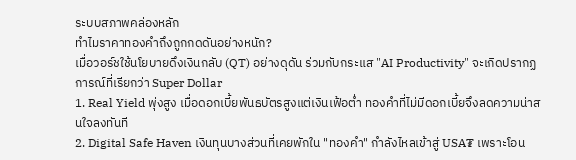ระบบสภาพคล่องหลัก
ทำไมราคาทองคำถึงถูกกดดันอย่างหนัก?
เมื่อวอร์ชใช้นโยบายดึงเงินกลับ (QT) อย่างดุดัน ร่วมกับกระแส "AI Productivity" จะเกิดปรากฏการณ์ที่เรียกว่า Super Dollar
1. Real Yield พุ่งสูง เมื่อดอกเบี้ยพันธบัตรสูงแต่เงินเฟ้อต่ำ ทองคำที่ไม่มีดอกเบี้ยจึงลดความน่าสนใจลงทันที
2. Digital Safe Haven เงินทุนบางส่วนที่เคยพักใน "ทองคำ" กำลังไหลเข้าสู่ USA₮ เพราะโอน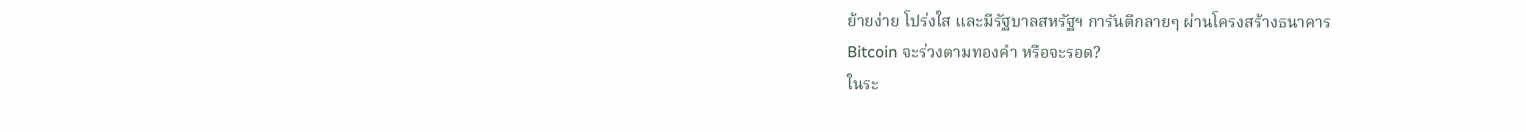ย้ายง่าย โปร่งใส และมีรัฐบาลสหรัฐฯ การันตีกลายๆ ผ่านโครงสร้างธนาคาร
Bitcoin จะร่วงตามทองคำ หรือจะรอด?
ในระ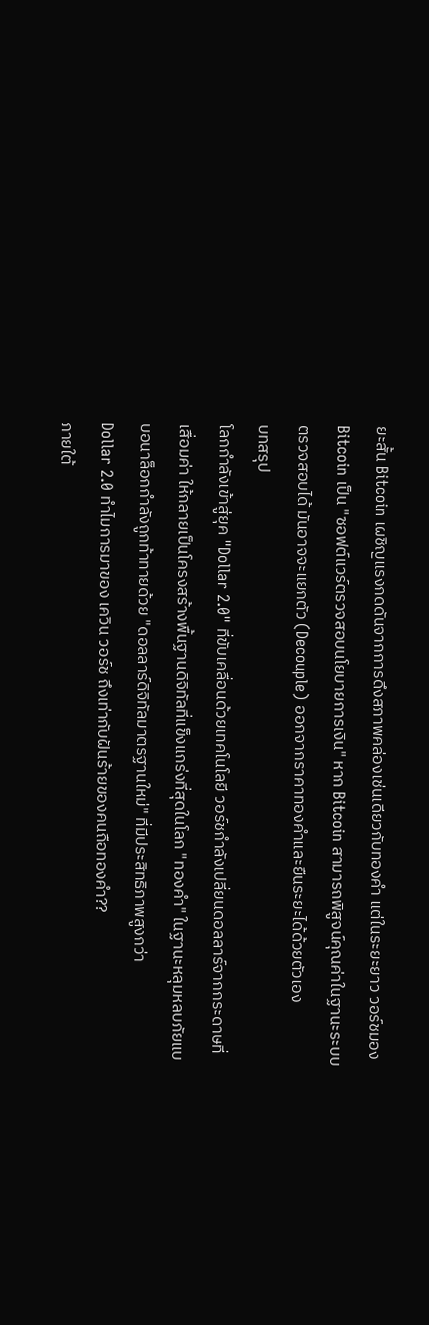ยะสั้น Bitcoin เผชิญแรงกดดันจากการดึงสภาพคล่องเช่นเดียวกับทองคำ แต่ในระยะยาว วอร์ชมอง Bitcoin เป็น "ซอฟต์แวร์ตรวจสอบนโยบายการเงิน" หาก Bitcoin สามารถพิสูจน์คุณค่าในฐานะระบบตรวจสอบได้ มันอาจจะแยกตัว (Decouple) ออกจากราคาทองคำและยืนระยะได้ด้วยตัวเอง
บทสรุป
โลกกำลังเข้าสู่ยุค "Dollar 2.0" ที่ขับเคลื่อนด้วยเทคโนโลยี วอร์ชกำลังเปลี่ยนดอลลาร์จากกระดาษที่เสื่อมค่า ให้กลายเป็นโครงสร้างพื้นฐานดิจิทัลที่แข็งแกร่งที่สุดในโลก "ทองคำ" ในฐานะหลุมหลบภัยแบบอนาล็อกกำลังถูกท้าทายด้วย "ดอลลาร์ดิจิทัลมาตรฐานใหม่" ที่มีประสิทธิภาพสูงกว่า
Dollar 2.0 ทำไมการมาของ เควิน วอร์ช ถึงเท่ากับฝันร้ายของคนถือทองคำ??
ภายใต้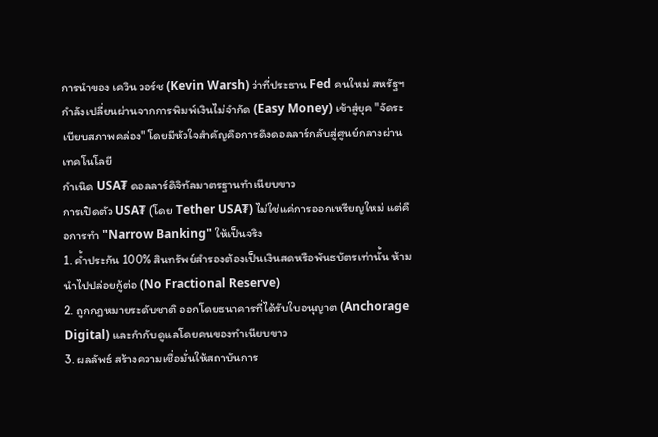การนำของ เควิน วอร์ช (Kevin Warsh) ว่าที่ประธาน Fed คนใหม่ สหรัฐฯ กำลังเปลี่ยนผ่านจากการพิมพ์เงินไม่จำกัด (Easy Money) เข้าสู่ยุค "จัดระเบียบสภาพคล่อง" โดยมีหัวใจสำคัญคือการดึงดอลลาร์กลับสู่ศูนย์กลางผ่านเทคโนโลยี
กำเนิด USA₮ ดอลลาร์ดิจิทัลมาตรฐานทำเนียบขาว
การเปิดตัว USA₮ (โดย Tether USA₮) ไม่ใช่แค่การออกเหรียญใหม่ แต่คือการทำ "Narrow Banking" ให้เป็นจริง
1. ค้ำประกัน 100% สินทรัพย์สำรองต้องเป็นเงินสดหรือพันธบัตรเท่านั้น ห้ามนำไปปล่อยกู้ต่อ (No Fractional Reserve)
2. ถูกกฎหมายระดับชาติ ออกโดยธนาคารที่ได้รับใบอนุญาต (Anchorage Digital) และกำกับดูแลโดยคนของทำเนียบขาว
3. ผลลัพธ์ สร้างความเชื่อมั่นให้สถาบันการ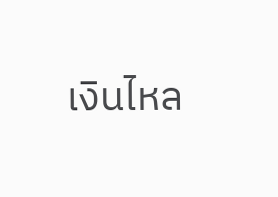เงินไหล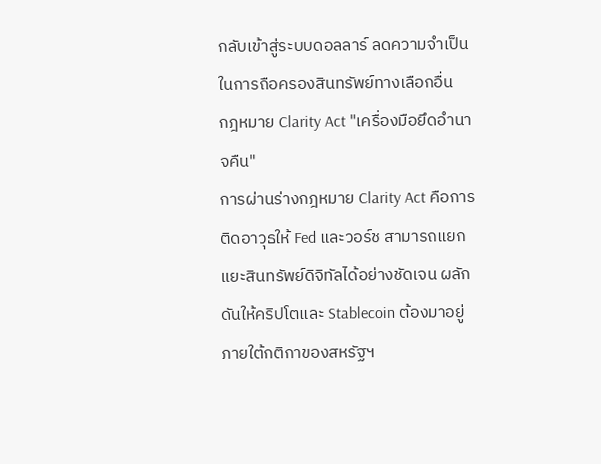กลับเข้าสู่ระบบดอลลาร์ ลดความจำเป็นในการถือครองสินทรัพย์ทางเลือกอื่น
กฎหมาย Clarity Act "เครื่องมือยึดอำนาจคืน"
การผ่านร่างกฎหมาย Clarity Act คือการติดอาวุธให้ Fed และวอร์ช สามารถแยกแยะสินทรัพย์ดิจิทัลได้อย่างชัดเจน ผลักดันให้คริปโตและ Stablecoin ต้องมาอยู่ภายใต้กติกาของสหรัฐฯ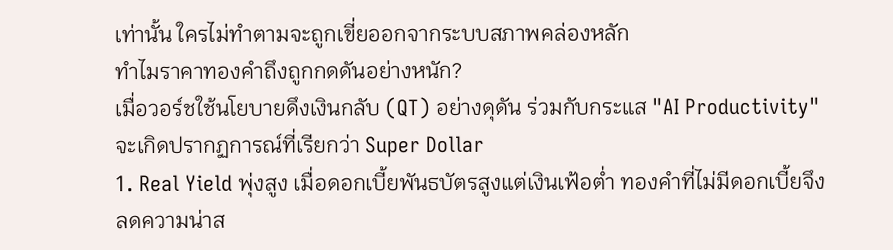เท่านั้น ใครไม่ทำตามจะถูกเขี่ยออกจากระบบสภาพคล่องหลัก
ทำไมราคาทองคำถึงถูกกดดันอย่างหนัก?
เมื่อวอร์ชใช้นโยบายดึงเงินกลับ (QT) อย่างดุดัน ร่วมกับกระแส "AI Productivity" จะเกิดปรากฏการณ์ที่เรียกว่า Super Dollar
1. Real Yield พุ่งสูง เมื่อดอกเบี้ยพันธบัตรสูงแต่เงินเฟ้อต่ำ ทองคำที่ไม่มีดอกเบี้ยจึงลดความน่าส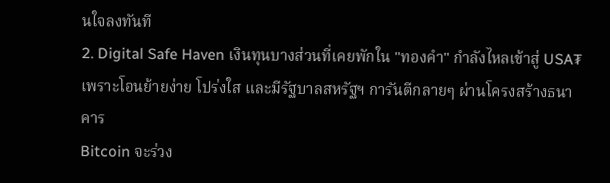นใจลงทันที
2. Digital Safe Haven เงินทุนบางส่วนที่เคยพักใน "ทองคำ" กำลังไหลเข้าสู่ USA₮ เพราะโอนย้ายง่าย โปร่งใส และมีรัฐบาลสหรัฐฯ การันตีกลายๆ ผ่านโครงสร้างธนาคาร
Bitcoin จะร่วง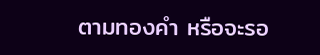ตามทองคำ หรือจะรอ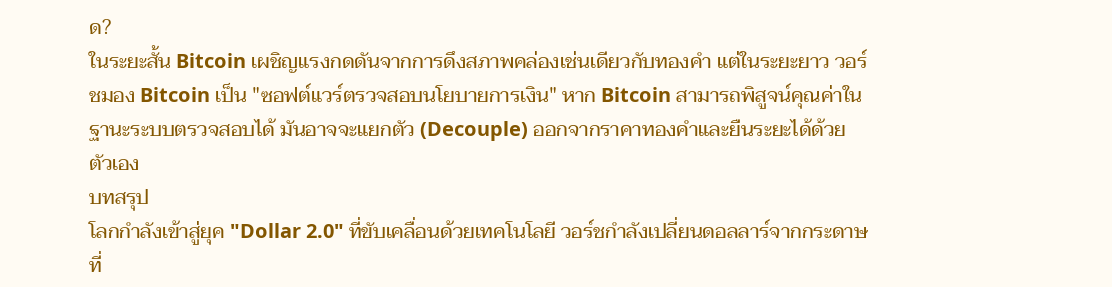ด?
ในระยะสั้น Bitcoin เผชิญแรงกดดันจากการดึงสภาพคล่องเช่นเดียวกับทองคำ แต่ในระยะยาว วอร์ชมอง Bitcoin เป็น "ซอฟต์แวร์ตรวจสอบนโยบายการเงิน" หาก Bitcoin สามารถพิสูจน์คุณค่าในฐานะระบบตรวจสอบได้ มันอาจจะแยกตัว (Decouple) ออกจากราคาทองคำและยืนระยะได้ด้วยตัวเอง
บทสรุป
โลกกำลังเข้าสู่ยุค "Dollar 2.0" ที่ขับเคลื่อนด้วยเทคโนโลยี วอร์ชกำลังเปลี่ยนดอลลาร์จากกระดาษที่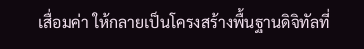เสื่อมค่า ให้กลายเป็นโครงสร้างพื้นฐานดิจิทัลที่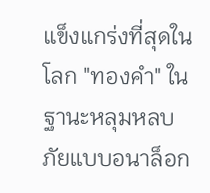แข็งแกร่งที่สุดในโลก "ทองคำ" ในฐานะหลุมหลบภัยแบบอนาล็อก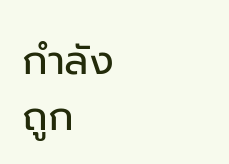กำลังถูก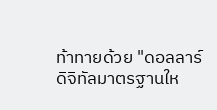ท้าทายด้วย "ดอลลาร์ดิจิทัลมาตรฐานให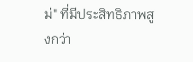ม่" ที่มีประสิทธิภาพสูงกว่า